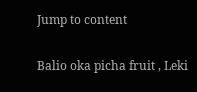Jump to content

Balio oka picha fruit , Leki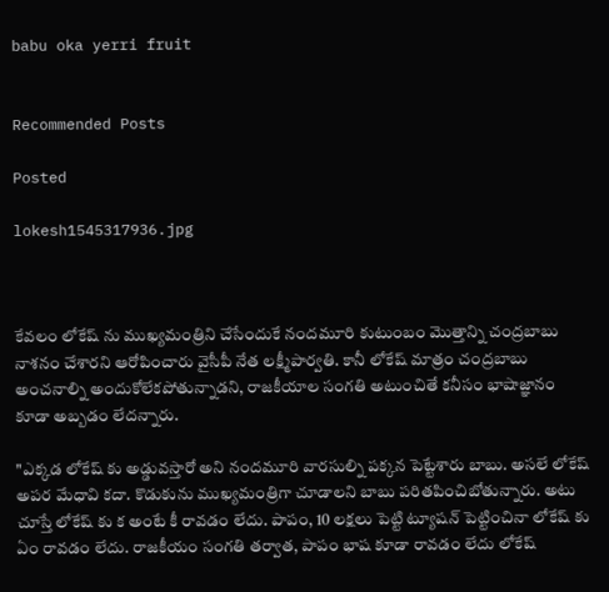babu oka yerri fruit


Recommended Posts

Posted

lokesh1545317936.jpg



కేవలం లోకేష్ ను ముఖ్యమంత్రిని చేసేందుకే నందమూరి కుటుంబం మొత్తాన్ని చంద్రబాబు నాశనం చేశారని ఆరోపించారు వైసీపీ నేత లక్ష్మీపార్వతి. కానీ లోకేష్ మాత్రం చంద్రబాబు అంచనాల్ని అందుకోలేకపోతున్నాడని, రాజకీయాల సంగతి అటుంచితే కనీసం భాషాజ్ఞానం కూడా అబ్బడం లేదన్నారు.

"ఎక్కడ లోకేష్ కు అడ్డువస్తారో అని నందమూరి వారసుల్ని పక్కన పెట్టేశారు బాబు. అసలే లోకేష్ అపర మేధావి కదా. కొడుకును ముఖ్యమంత్రిగా చూడాలని బాబు పరితపించిబోతున్నారు. అటు చూస్తే లోకేష్ కు క అంటే కీ రావడం లేదు. పాపం, 10 లక్షలు పెట్టి ట్యూషన్ పెట్టించినా లోకేష్ కు ఏం రావడం లేదు. రాజకీయం సంగతి తర్వాత, పాపం భాష కూడా రావడం లేదు లోకేష్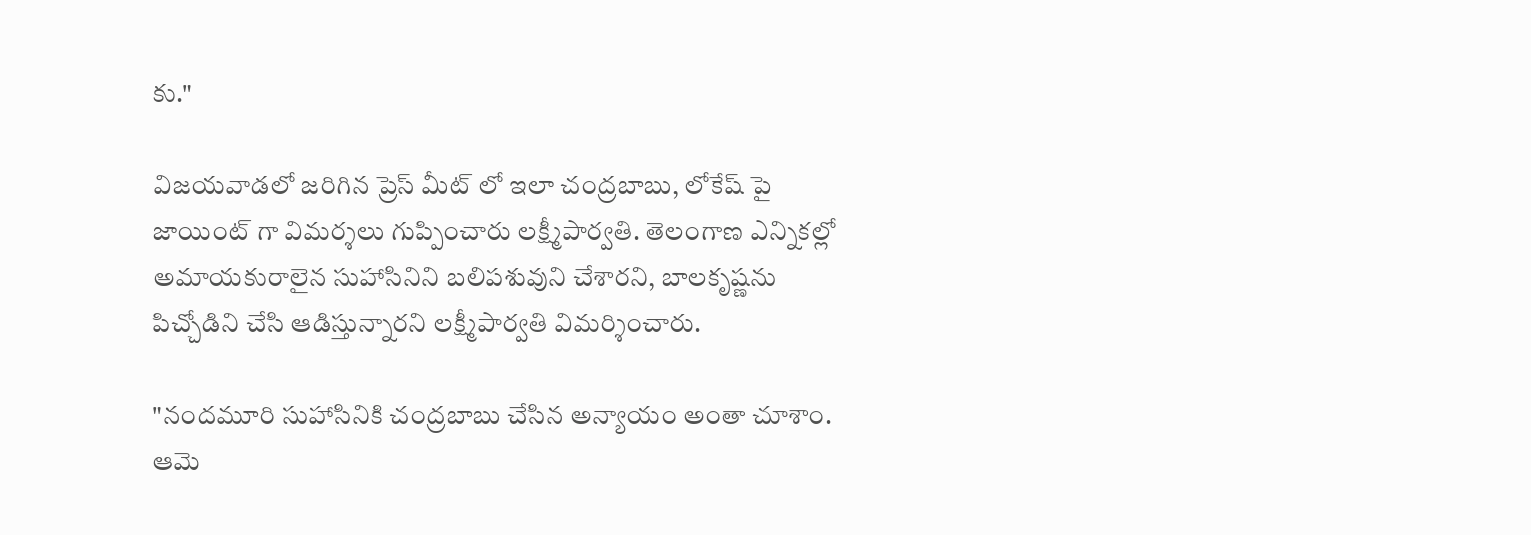కు."

విజయవాడలో జరిగిన ప్రెస్ మీట్ లో ఇలా చంద్రబాబు, లోకేష్ పై జాయింట్ గా విమర్శలు గుప్పించారు లక్ష్మీపార్వతి. తెలంగాణ ఎన్నికల్లో అమాయకురాలైన సుహాసినిని బలిపశువుని చేశారని, బాలకృష్ణను పిచ్చోడిని చేసి ఆడిస్తున్నారని లక్ష్మీపార్వతి విమర్శించారు.

"నందమూరి సుహాసినికి చంద్రబాబు చేసిన అన్యాయం అంతా చూశాం. ఆమె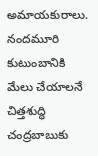అమాయకురాలు. నందమూరి కుటుంబానికి మేలు చేయాలనే చిత్తశుద్ధి చంద్రబాబుకు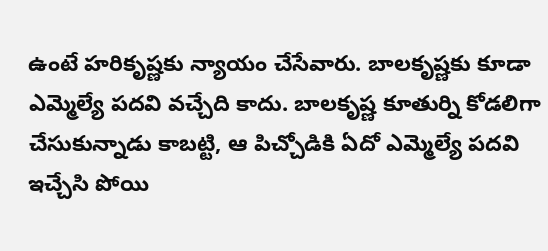ఉంటే హరికృష్ణకు న్యాయం చేసేవారు. బాలకృష్ణకు కూడా ఎమ్మెల్యే పదవి వచ్చేది కాదు. బాలకృష్ణ కూతుర్ని కోడలిగా చేసుకున్నాడు కాబట్టి, ఆ పిచ్చోడికి ఏదో ఎమ్మెల్యే పదవి ఇచ్చేసి పోయి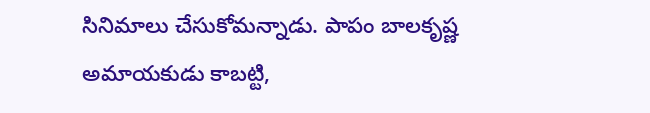సినిమాలు చేసుకోమన్నాడు. పాపం బాలకృష్ణ అమాయకుడు కాబట్టి,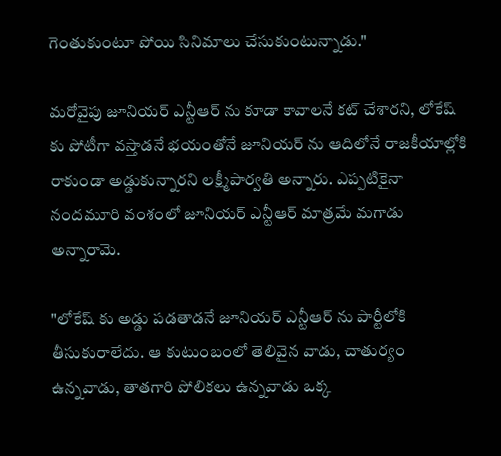గెంతుకుంటూ పోయి సినిమాలు చేసుకుంటున్నాడు."

మరోవైపు జూనియర్ ఎన్టీఆర్ ను కూడా కావాలనే కట్ చేశారని, లోకేష్ కు పోటీగా వస్తాడనే భయంతోనే జూనియర్ ను ఆదిలోనే రాజకీయాల్లోకి రాకుండా అడ్డుకున్నారని లక్ష్మీపార్వతి అన్నారు. ఎప్పటికైనా నందమూరి వంశంలో జూనియర్ ఎన్టీఆర్ మాత్రమే మగాడు అన్నారామె.

"లోకేష్ కు అడ్డు పడతాడనే జూనియర్ ఎన్టీఆర్ ను పార్టీలోకి తీసుకురాలేదు. ఆ కుటుంబంలో తెలివైన వాడు, చాతుర్యం ఉన్నవాడు, తాతగారి పోలికలు ఉన్నవాడు ఒక్క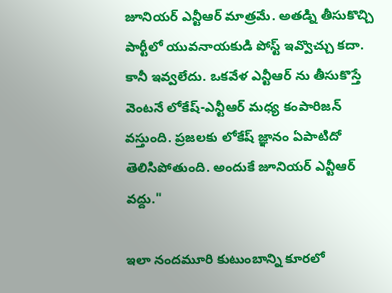జూనియర్ ఎన్టీఆర్ మాత్రమే. అతడ్ని తీసుకొచ్చి పార్టీలో యువనాయకుడి పోస్ట్ ఇవ్వొచ్చు కదా. కానీ ఇవ్వలేదు. ఒకవేళ ఎన్టీఆర్ ను తీసుకొస్తే వెంటనే లోకేష్-ఎన్టీఆర్ మధ్య కంపారిజన్ వస్తుంది. ప్రజలకు లోకేష్ జ్ఞానం ఏపాటిదో తెలిసిపోతుంది. అందుకే జూనియర్ ఎన్టీఆర్ వద్దు."

ఇలా నందమూరి కుటుంబాన్ని కూరలో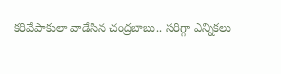కరివేపాకులా వాడేసిన చంద్రబాబు.. సరిగ్గా ఎన్నికలు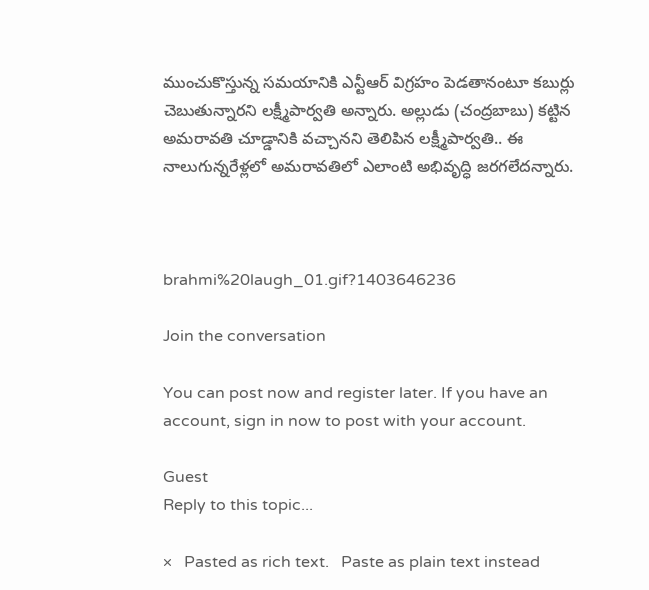ముంచుకొస్తున్న సమయానికి ఎన్టీఆర్ విగ్రహం పెడతానంటూ కబుర్లు చెబుతున్నారని లక్ష్మీపార్వతి అన్నారు. అల్లుడు (చంద్రబాబు) కట్టిన అమరావతి చూడ్డానికి వచ్చానని తెలిపిన లక్ష్మీపార్వతి.. ఈ నాలుగున్నరేళ్లలో అమరావతిలో ఎలాంటి అభివృద్ధి జరగలేదన్నారు.



brahmi%20laugh_01.gif?1403646236

Join the conversation

You can post now and register later. If you have an account, sign in now to post with your account.

Guest
Reply to this topic...

×   Pasted as rich text.   Paste as plain text instead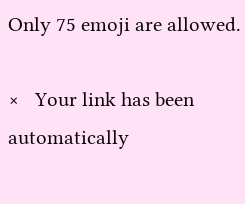Only 75 emoji are allowed.

×   Your link has been automatically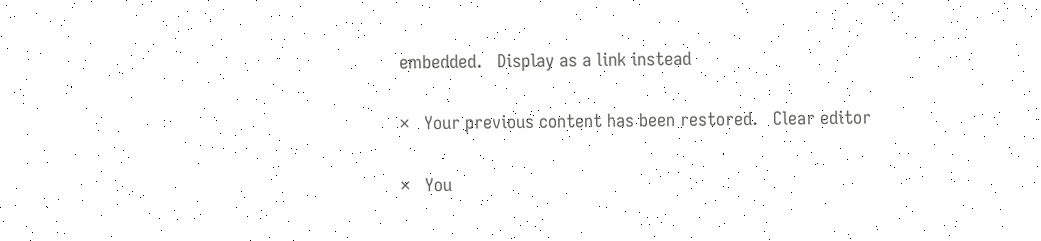embedded.   Display as a link instead

×   Your previous content has been restored.   Clear editor

×   You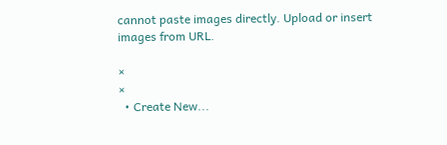cannot paste images directly. Upload or insert images from URL.

×
×
  • Create New...